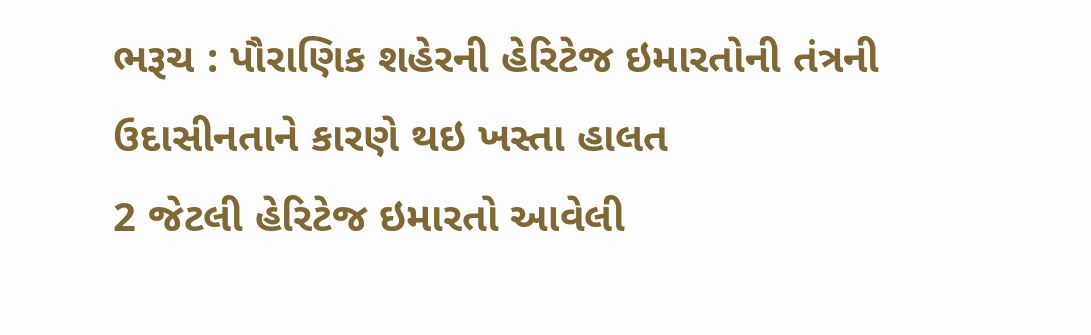ભરૂચ : પૌરાણિક શહેરની હેરિટેજ ઇમારતોની તંત્રની ઉદાસીનતાને કારણે થઇ ખસ્તા હાલત
2 જેટલી હેરિટેજ ઇમારતો આવેલી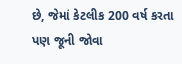છે, જેમાં કેટલીક 200 વર્ષ કરતા પણ જૂની જોવા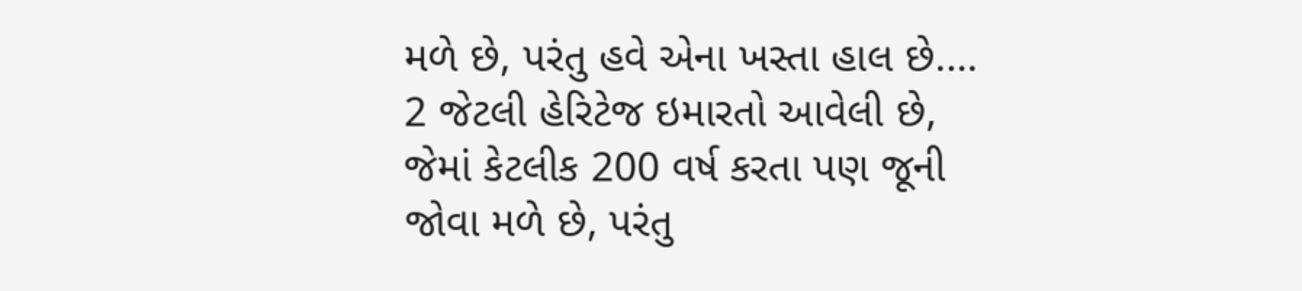મળે છે, પરંતુ હવે એના ખસ્તા હાલ છે.…
2 જેટલી હેરિટેજ ઇમારતો આવેલી છે, જેમાં કેટલીક 200 વર્ષ કરતા પણ જૂની જોવા મળે છે, પરંતુ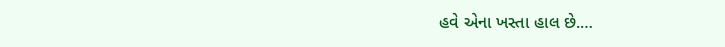હવે એના ખસ્તા હાલ છે.…